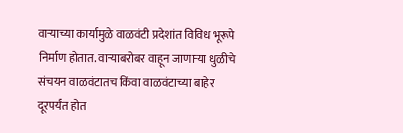वाऱ्याच्या कार्यामुळे वाळवंटी प्रदेशांत विविध भूरूपे निर्माण होतात. वाऱ्याबरोबर वाहून जाणाऱ्या धुळीचे संचयन वाळवंटातच किंवा वाळवंटाच्या बाहेर दूरपर्यंत होत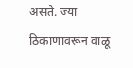असते. ज्या ठिकाणावरून वाळू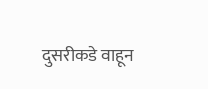दुसरीकडे वाहून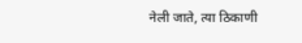नेली जाते, त्या ठिकाणी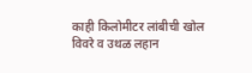काही किलोमीटर लांबीची खोल विवरे व उथळ लहान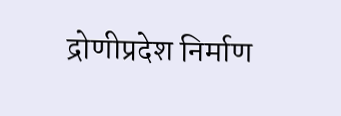द्रोणीप्रदेश निर्माण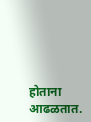होताना आढळतात.